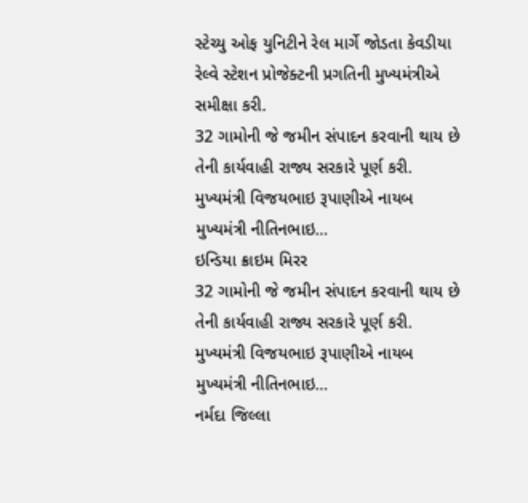સ્ટેચ્યુ ઓફ યુનિટીને રેલ માર્ગે જોડતા કેવડીયા રેલ્વે સ્ટેશન પ્રોજેક્ટની પ્રગતિની મુખ્યમંત્રીએ સમીક્ષા કરી.
32 ગામોની જે જમીન સંપાદન કરવાની થાય છે તેની કાર્યવાહી રાજ્ય સરકારે પૂર્ણ કરી. મુખ્યમંત્રી વિજયભાઇ રૂપાણીએ નાયબ મુખ્યમંત્રી નીતિનભાઇ…
ઇન્ડિયા ક્રાઇમ મિરર
32 ગામોની જે જમીન સંપાદન કરવાની થાય છે તેની કાર્યવાહી રાજ્ય સરકારે પૂર્ણ કરી. મુખ્યમંત્રી વિજયભાઇ રૂપાણીએ નાયબ મુખ્યમંત્રી નીતિનભાઇ…
નર્મદા જિલ્લા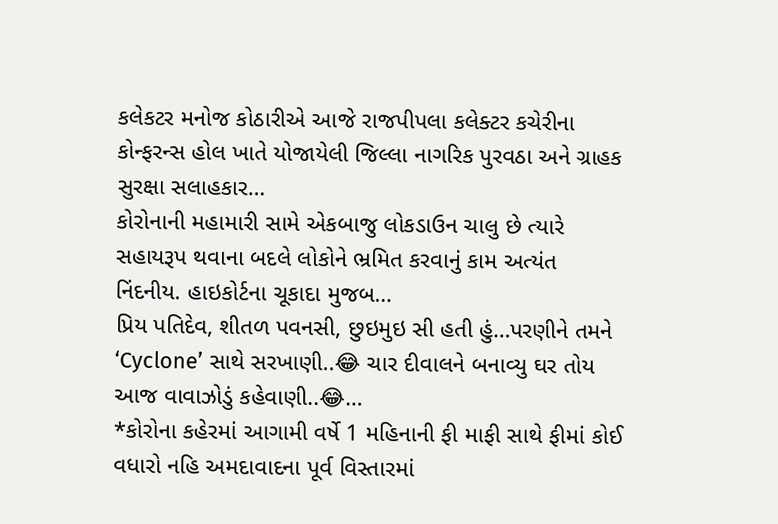કલેકટર મનોજ કોઠારીએ આજે રાજપીપલા કલેક્ટર કચેરીના કોન્ફરન્સ હોલ ખાતે યોજાયેલી જિલ્લા નાગરિક પુરવઠા અને ગ્રાહક સુરક્ષા સલાહકાર…
કોરોનાની મહામારી સામે એકબાજુ લોકડાઉન ચાલુ છે ત્યારે સહાયરૂપ થવાના બદલે લોકોને ભ્રમિત કરવાનું કામ અત્યંત નિંદનીય. હાઇકોર્ટના ચૂકાદા મુજબ…
પ્રિય પતિદેવ, શીતળ પવનસી, છુઇમુઇ સી હતી હું…પરણીને તમને ‘Cyclone’ સાથે સરખાણી..😂 ચાર દીવાલને બનાવ્યુ ઘર તોય આજ વાવાઝોડું કહેવાણી..😂…
*કોરોના કહેરમાં આગામી વર્ષે 1 મહિનાની ફી માફી સાથે ફીમાં કોઈ વધારો નહિ અમદાવાદના પૂર્વ વિસ્તારમાં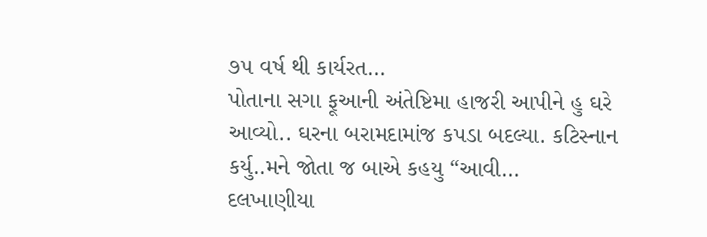૭૫ વર્ષ થી કાર્યરત…
પોતાના સગા ફૂઆની અંતેષ્ટિમા હાજરી આપીને હુ ઘરે આવ્યો.. ઘરના બરામદામાંજ કપડા બદલ્યા. કટિસ્નાન કર્યુ..મને જોતા જ બાએ કહયુ “આવી…
દલખાણીયા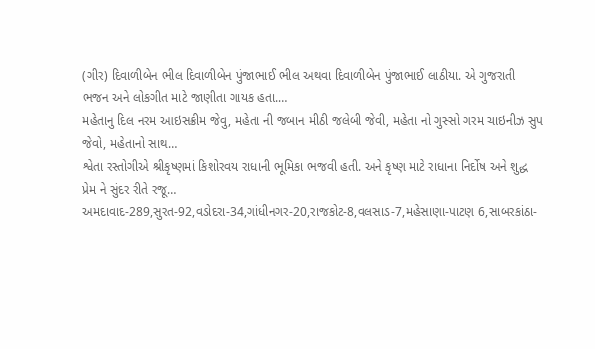(ગીર) દિવાળીબેન ભીલ દિવાળીબેન પુંજાભાઈ ભીલ અથવા દિવાળીબેન પુંજાભાઈ લાઠીયા. એ ગુજરાતી ભજન અને લોકગીત માટે જાણીતા ગાયક હતા.…
મહેતાનુ દિલ નરમ આઇસક્રીમ જેવુ, મહેતા ની જબાન મીઠી જલેબી જેવી, મહેતા નો ગુસ્સો ગરમ ચાઇનીઝ સુપ જેવો, મહેતાનો સાથ…
શ્વેતા રસ્તોગીએ શ્રીકૃષ્ણમાં કિશોરવય રાધાની ભૂમિકા ભજવી હતી. અને કૃષ્ણ માટે રાધાના નિર્દોષ અને શુદ્ધ પ્રેમ ને સુંદર રીતે રજૂ…
અમદાવાદ-289,સુરત-92,વડોદરા-34,ગાંધીનગર-20,રાજકોટ-8,વલસાડ-7,મહેસાણા-પાટણ 6,સાબરકાંઠા-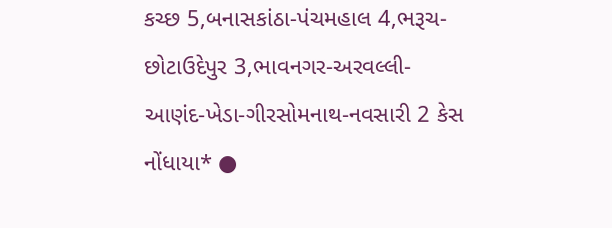કચ્છ 5,બનાસકાંઠા-પંચમહાલ 4,ભરૂચ-છોટાઉદેપુર 3,ભાવનગર-અરવલ્લી-આણંદ-ખેડા-ગીરસોમનાથ-નવસારી 2 કેસ નોંધાયા* ●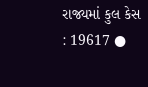રાજ્યમાં કુલ કેસ : 19617 ●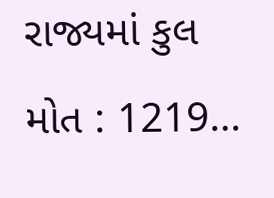રાજ્યમાં કુલ મોત : 1219…